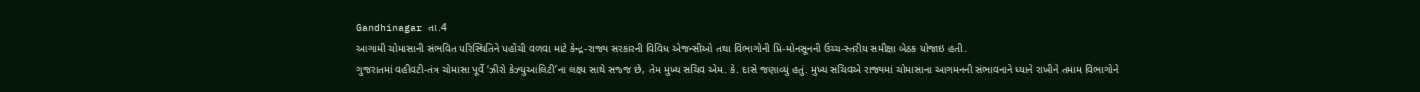Gandhinagar તા.4
આગામી ચોમાસાની સંભવિત પરિસ્થિતિને પહોંચી વળવા માટે કેન્દ્ર-રાજ્ય સરકારની વિવિધ એજન્સીઓ તથા વિભાગોની પ્રિ-મોનસૂનની ઉચ્ચ-સ્તરીય સમીક્ષા બેઠક યોજાઇ હતી.
ગુજરાતમાં વહીવટી-તંત્ર ચોમાસા પૂર્વે ‘ઝીરો કેઝ્યુઆલિટી’ના લક્ષ્ય સાથે સજ્જ છે, તેમ મુખ્ય સચિવ એમ. કે. દાસે જણાવ્યું હતું. મુખ્ય સચિવએ રાજ્યમાં ચોમાસાના આગમનની સંભાવનાને ધ્યાને રાખીને તમામ વિભાગોને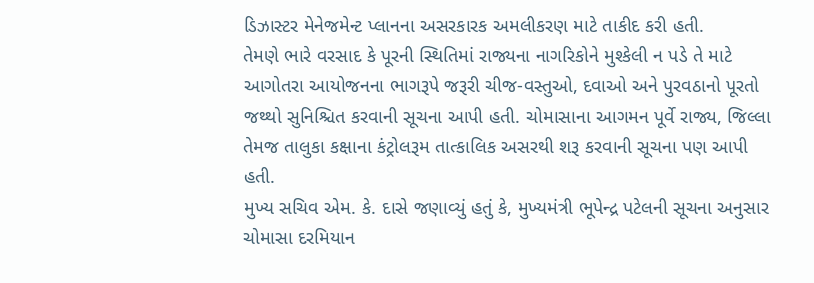ડિઝાસ્ટર મેનેજમેન્ટ પ્લાનના અસરકારક અમલીકરણ માટે તાકીદ કરી હતી.
તેમણે ભારે વરસાદ કે પૂરની સ્થિતિમાં રાજ્યના નાગરિકોને મુશ્કેલી ન પડે તે માટે આગોતરા આયોજનના ભાગરૂપે જરૂરી ચીજ-વસ્તુઓ, દવાઓ અને પુરવઠાનો પૂરતો જથ્થો સુનિશ્ચિત કરવાની સૂચના આપી હતી. ચોમાસાના આગમન પૂર્વે રાજ્ય, જિલ્લા તેમજ તાલુકા કક્ષાના કંટ્રોલરૂમ તાત્કાલિક અસરથી શરૂ કરવાની સૂચના પણ આપી હતી.
મુખ્ય સચિવ એમ. કે. દાસે જણાવ્યું હતું કે, મુખ્યમંત્રી ભૂપેન્દ્ર પટેલની સૂચના અનુસાર ચોમાસા દરમિયાન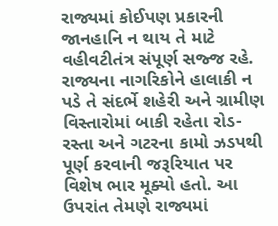રાજ્યમાં કોઈપણ પ્રકારની જાનહાનિ ન થાય તે માટે વહીવટીતંત્ર સંપૂર્ણ સજ્જ રહે. રાજ્યના નાગરિકોને હાલાકી ન પડે તે સંદર્ભે શહેરી અને ગ્રામીણ વિસ્તારોમાં બાકી રહેતા રોડ-રસ્તા અને ગટરના કામો ઝડપથી પૂર્ણ કરવાની જરૂરિયાત પર વિશેષ ભાર મૂક્યો હતો. આ ઉપરાંત તેમણે રાજ્યમાં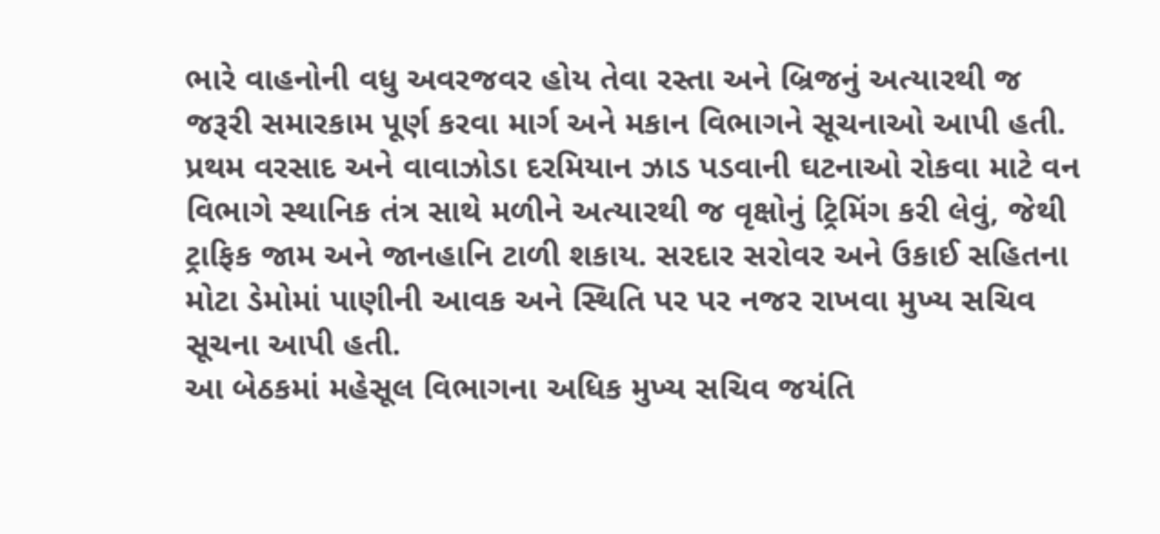ભારે વાહનોની વધુ અવરજવર હોય તેવા રસ્તા અને બ્રિજનું અત્યારથી જ જરૂરી સમારકામ પૂર્ણ કરવા માર્ગ અને મકાન વિભાગને સૂચનાઓ આપી હતી.
પ્રથમ વરસાદ અને વાવાઝોડા દરમિયાન ઝાડ પડવાની ઘટનાઓ રોકવા માટે વન વિભાગે સ્થાનિક તંત્ર સાથે મળીને અત્યારથી જ વૃક્ષોનું ટ્રિમિંગ કરી લેવું, જેથી ટ્રાફિક જામ અને જાનહાનિ ટાળી શકાય. સરદાર સરોવર અને ઉકાઈ સહિતના મોટા ડેમોમાં પાણીની આવક અને સ્થિતિ પર પર નજર રાખવા મુખ્ય સચિવ સૂચના આપી હતી.
આ બેઠકમાં મહેસૂલ વિભાગના અધિક મુખ્ય સચિવ જયંતિ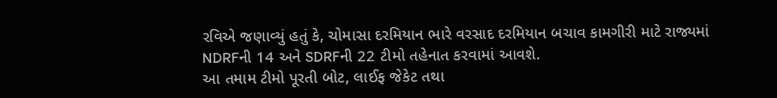રવિએ જણાવ્યું હતું કે, ચોમાસા દરમિયાન ભારે વરસાદ દરમિયાન બચાવ કામગીરી માટે રાજ્યમાં NDRFની 14 અને SDRFની 22 ટીમો તહેનાત કરવામાં આવશે.
આ તમામ ટીમો પૂરતી બોટ, લાઈફ જેકેટ તથા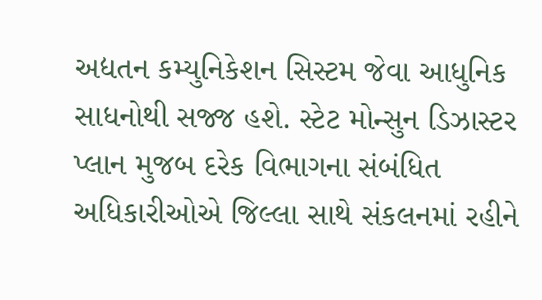અદ્યતન કમ્યુનિકેશન સિસ્ટમ જેવા આધુનિક સાધનોથી સજ્જ હશે. સ્ટેટ મોન્સુન ડિઝાસ્ટર પ્લાન મુજબ દરેક વિભાગના સંબંધિત અધિકારીઓએ જિલ્લા સાથે સંકલનમાં રહીને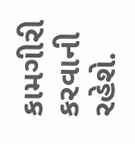કામગીરી કરવાની રહેશે.